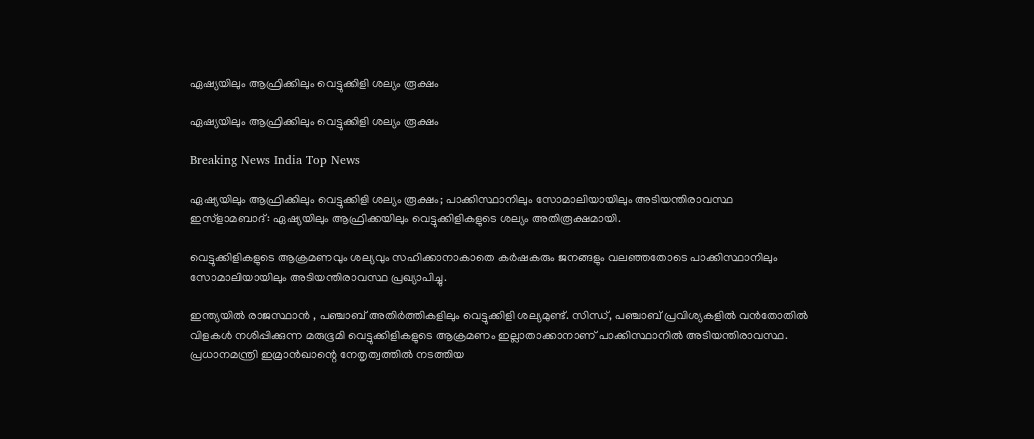ഏഷ്യയിലും ആഫ്രിക്കിലും വെട്ടുക്കിളി ശല്യം രൂക്ഷം

ഏഷ്യയിലും ആഫ്രിക്കിലും വെട്ടുക്കിളി ശല്യം രൂക്ഷം

Breaking News India Top News

ഏഷ്യയിലും ആഫ്രിക്കിലും വെട്ടുക്കിളി ശല്യം രൂക്ഷം; പാക്കിസ്ഥാനിലും സോമാലിയായിലും അടിയന്തിരാവസ്ഥ
ഇസ്ളാമബാദ്: ഏഷ്യയിലും ആഫ്രിക്കയിലും വെട്ടുക്കിളികളുടെ ശല്യം അതിരൂക്ഷമായി.

വെട്ടുക്കിളികളുടെ ആക്രമണവും ശല്യവും സഹിക്കാനാകാതെ കര്‍ഷകരും ജനങ്ങളും വലഞ്ഞതോടെ പാക്കിസ്ഥാനിലും സോമാലിയായിലും അടിയന്തിരാവസ്ഥ പ്രഖ്യാപിച്ചു.

ഇന്ത്യയില്‍ രാജസ്ഥാന്‍ ‍, പഞ്ചാബ് അതിര്‍ത്തികളിലും വെട്ടുക്കിളി ശല്യമുണ്ട്. സിന്ധ്, പഞ്ചാബ് പ്രവിശ്യകളില്‍ വന്‍തോതില്‍ വിളകള്‍ നശിപ്പിക്കുന്ന മരുഭൂമി വെട്ടുക്കിളികളുടെ ആക്രമണം ഇല്ലാതാക്കാനാണ് പാക്കിസ്ഥാനില്‍ അടിയന്തിരാവസ്ഥ. പ്രധാനമന്ത്രി ഇമ്രാന്‍ഖാന്റെ നേതൃത്വത്തില്‍ നടത്തിയ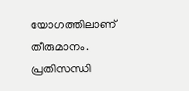യോഗത്തിലാണ് തീരുമാനം. പ്രതിസന്ധി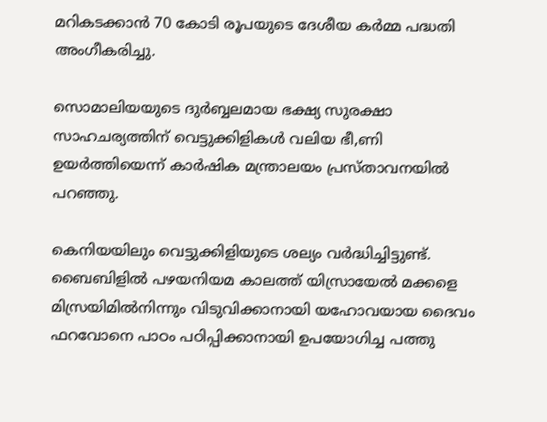മറികടക്കാന്‍ 70 കോടി രൂപയുടെ ദേശീയ കര്‍മ്മ പദ്ധതി അംഗീകരിച്ചു.

സൊമാലിയയുടെ ദുര്‍ബ്ബലമായ ഭക്ഷ്യ സുരക്ഷാ സാഹചര്യത്തിന് വെട്ടുക്കിളികള്‍ വലിയ ഭീ,ണി ഉയര്‍ത്തിയെന്ന് കാര്‍ഷിക മന്ത്രാലയം പ്രസ്താവനയില്‍ പറഞ്ഞു.

കെനിയയിലും വെട്ടുക്കിളിയുടെ ശല്യം വര്‍ദ്ധിച്ചിട്ടുണ്ട്.
ബൈബിളില്‍ പഴയനിയമ കാലത്ത് യിസ്രായേല്‍ മക്കളെ മിസ്രയിമില്‍നിന്നും വിടുവിക്കാനായി യഹോവയായ ദൈവം ഫറവോനെ പാഠം പഠിപ്പിക്കാനായി ഉപയോഗിച്ച പത്തു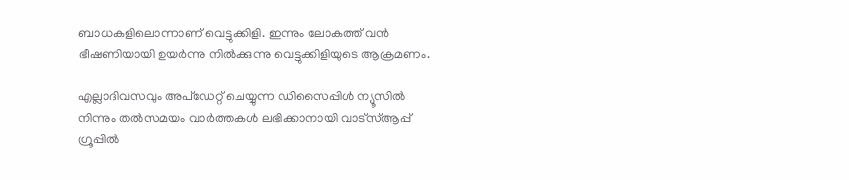ബാധകളിലൊന്നാണ് വെട്ടുക്കിളി. ഇന്നും ലോകത്ത് വന്‍ ഭീഷണിയായി ഉയര്‍ന്നു നില്‍ക്കുന്നു വെട്ടുക്കിളിയുടെ ആക്രമണം.

എല്ലാദിവസവും അപ്ഡേറ്റ് ചെയ്യുന്ന ഡിസൈപ്പിൾ ന്യൂസിൽ നിന്നും തൽസമയം വാർത്തകൾ ലഭിക്കാനായി വാട്സ്ആപ്പ് ഗ്രൂപ്പിൽ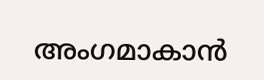അംഗമാകാൻ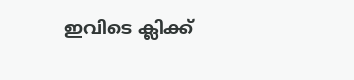ഇവിടെ ക്ലിക്ക്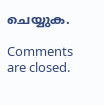ചെയ്യുക.

Comments are closed.